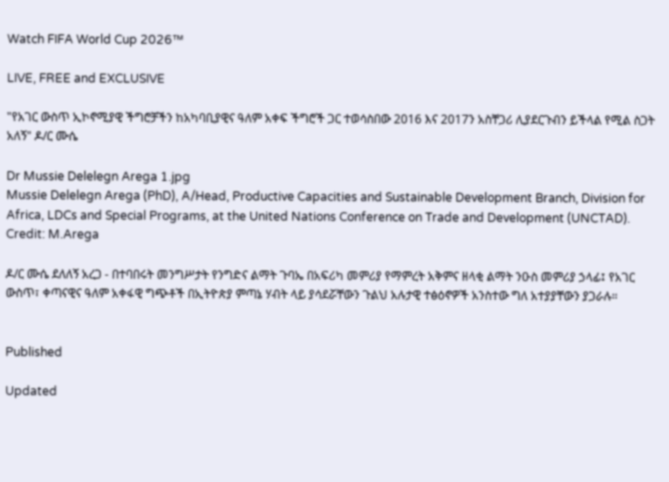Watch FIFA World Cup 2026™

LIVE, FREE and EXCLUSIVE

"የአገር ውስጥ ኢኮኖሚያዊ ችግሮቻችን ከአካባቢያዊና ዓለም አቀፍ ችግሮች ጋር ተወሳስበው 2016 እና 2017ን አስቸጋሪ ሊያደርጉብን ይችላል የሚል ስጋት አለኝ" ዶ/ር ሙሴ

Dr Mussie Delelegn Arega 1.jpg
Mussie Delelegn Arega (PhD), A/Head, Productive Capacities and Sustainable Development Branch, Division for Africa, LDCs and Special Programs, at the United Nations Conference on Trade and Development (UNCTAD). Credit: M.Arega

ዶ/ር ሙሴ ደለለኝ አረጋ - በተባበሩት መንግሥታት የንግድና ልማት ጉባኤ በአፍሪካ መምሪያ የማምረት አቅምና ዘላቂ ልማት ንዑስ መምሪያ ኃላፊ፤ የአገር ውስጥ፣ ቀጣናዊና ዓለም አቀፋዊ ግጭቶች በኢትዮጵያ ምጣኔ ሃብት ላይ ያሳደሯቸውን ጉልህ አሉታዊ ተፅዕኖዎች አንስተው ግለ አተያያቸውን ያጋራሉ።


Published

Updated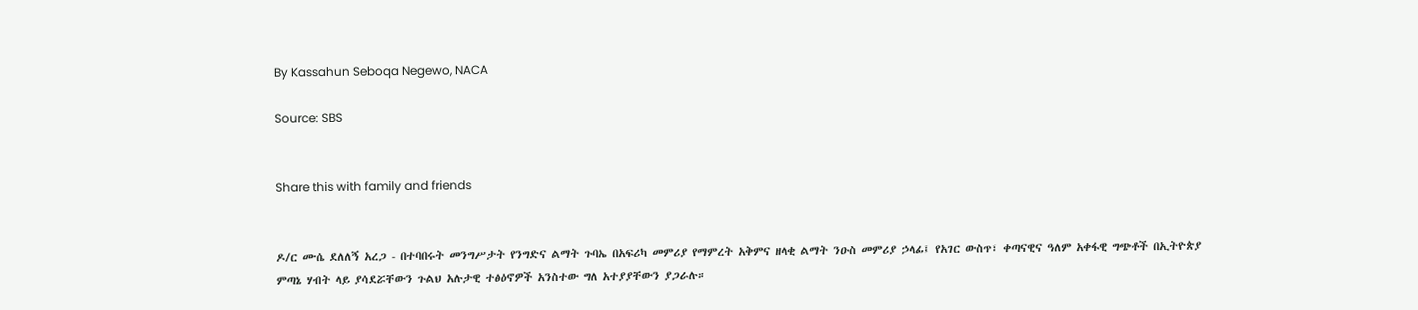By Kassahun Seboqa Negewo, NACA

Source: SBS


Share this with family and friends


ዶ/ር ሙሴ ደለለኝ አረጋ - በተባበሩት መንግሥታት የንግድና ልማት ጉባኤ በአፍሪካ መምሪያ የማምረት አቅምና ዘላቂ ልማት ንዑስ መምሪያ ኃላፊ፤ የአገር ውስጥ፣ ቀጣናዊና ዓለም አቀፋዊ ግጭቶች በኢትዮጵያ ምጣኔ ሃብት ላይ ያሳደሯቸውን ጉልህ አሉታዊ ተፅዕኖዎች አንስተው ግለ አተያያቸውን ያጋራሉ።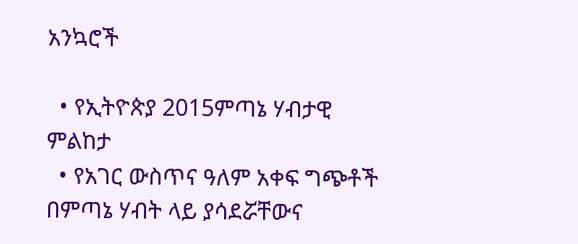አንኳሮች

  • የኢትዮጵያ 2015ምጣኔ ሃብታዊ ምልከታ
  • የአገር ውስጥና ዓለም አቀፍ ግጭቶች በምጣኔ ሃብት ላይ ያሳደሯቸውና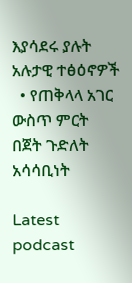እያሳደሩ ያሉት አሉታዊ ተፅዕኖዎች
  • የጠቅላላ አገር ውስጥ ምርት በጀት ጉድለት አሳሳቢነት

Latest podcast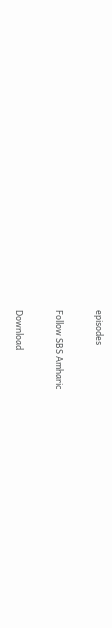episodes

Follow SBS Amharic

Download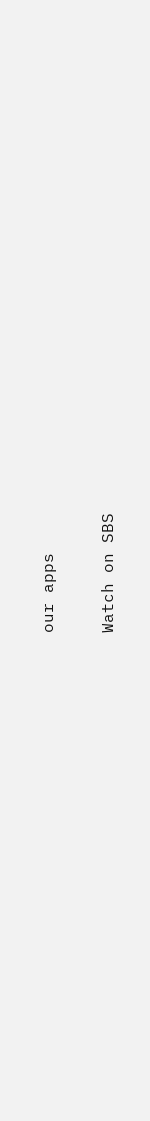our apps

Watch on SBS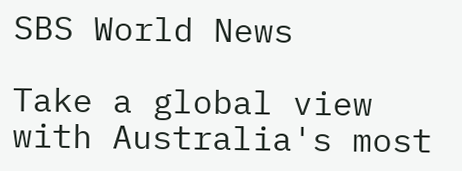SBS World News

Take a global view with Australia's most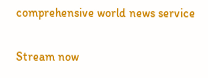comprehensive world news service

Stream now